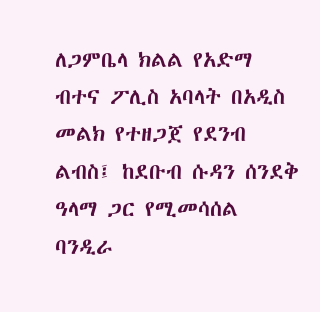ለጋምቤላ ክልል የአድማ ብተና ፖሊስ አባላት በአዲስ መልክ የተዘጋጀ የደንብ ልብስ፤ ከደቡብ ሱዳን ሰንደቅ ዓላማ ጋር የሚመሳሰል ባንዲራ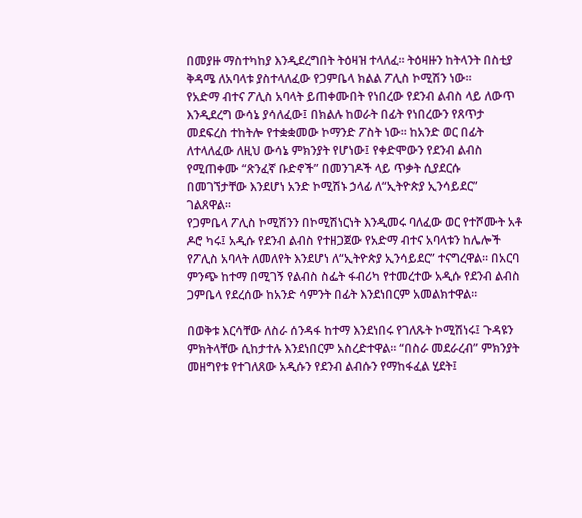በመያዙ ማስተካከያ እንዲደረግበት ትዕዛዝ ተላለፈ። ትዕዛዙን ከትላንት በስቲያ ቅዳሜ ለአባላቱ ያስተላለፈው የጋምቤላ ክልል ፖሊስ ኮሚሽን ነው።
የአድማ ብተና ፖሊስ አባላት ይጠቀሙበት የነበረው የደንብ ልብስ ላይ ለውጥ እንዲደረግ ውሳኔ ያሳለፈው፤ በክልሉ ከወራት በፊት የነበረውን የጸጥታ መደፍረስ ተከትሎ የተቋቋመው ኮማንድ ፖስት ነው። ከአንድ ወር በፊት ለተላለፈው ለዚህ ውሳኔ ምክንያት የሆነው፤ የቀድሞውን የደንብ ልብስ የሚጠቀሙ “ጽንፈኛ ቡድኖች” በመንገዶች ላይ ጥቃት ሲያደርሱ በመገኘታቸው እንደሆነ አንድ ኮሚሽኑ ኃላፊ ለ“ኢትዮጵያ ኢንሳይደር” ገልጸዋል።
የጋምቤላ ፖሊስ ኮሚሽንን በኮሚሽነርነት እንዲመሩ ባለፈው ወር የተሾሙት አቶ ዶሮ ካሩ፤ አዲሱ የደንብ ልብስ የተዘጋጀው የአድማ ብተና አባላቱን ከሌሎች የፖሊስ አባላት ለመለየት እንደሆነ ለ“ኢትዮጵያ ኢንሳይደር” ተናግረዋል። በአርባ ምንጭ ከተማ በሚገኝ የልብስ ስፌት ፋብሪካ የተመረተው አዲሱ የደንብ ልብስ ጋምቤላ የደረሰው ከአንድ ሳምንት በፊት እንደነበርም አመልክተዋል።

በወቅቱ እርሳቸው ለስራ ሰንዳፋ ከተማ እንደነበሩ የገለጹት ኮሚሽነሩ፤ ጉዳዩን ምክትላቸው ሲከታተሉ እንደነበርም አስረድተዋል። “በስራ መደራረብ” ምክንያት መዘግየቱ የተገለጸው አዲሱን የደንብ ልብሱን የማከፋፈል ሂደት፤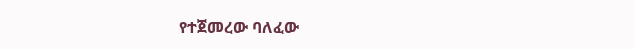የተጀመረው ባለፈው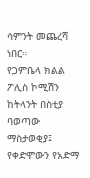ሳምንት መጨረሻ ነበር።
የጋምቤላ ክልል ፖሊስ ኮሚሽን ከትላንት በስቲያ ባወጣው ማስታወቂያ፤ የቀድሞውን የአድማ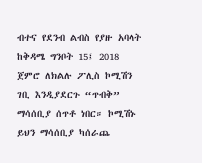ብተና የደንብ ልብስ የያዙ አባላት ከቅዳሜ ግንቦት 15፤ 2018 ጀምሮ ለክልሉ ፖሊስ ኮሚሽን ገቢ እንዲያደርጉ “ጥብቅ” ማሳሰቢያ ሰጥቶ ነበር። ኮሚሽኑ ይህን ማሳሰቢያ ካሰራጨ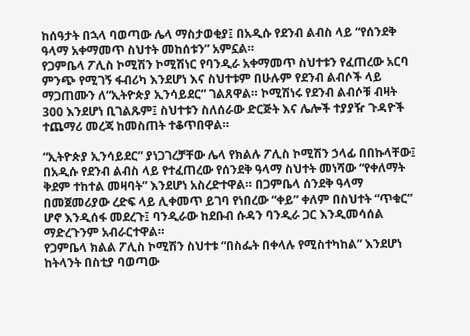ከሰዓታት በኋላ ባወጣው ሌላ ማስታወቂያ፤ በአዲሱ የደንብ ልብስ ላይ “የሰንደቅ ዓላማ አቀማመጥ ስህተት መከሰቱን” አምኗል።
የጋምቤላ ፖሊስ ኮሚሽን ኮሚሽነር የባንዲራ አቀማመጥ ስህተቱን የፈጠረው አርባ ምንጭ የሚገኝ ፋብሪካ እንደሆነ እና ስህተቱም በሁሉም የደንብ ልብሶች ላይ ማጋጠሙን ለ“ኢትዮጵያ ኢንሳይደር” ገልጸዋል። ኮሚሽነሩ የደንብ ልብሶቹ ብዛት 300 እንደሆነ ቢገልጹም፤ ስህተቱን ስለሰራው ድርጅት እና ሌሎች ተያያዥ ጉዳዮች ተጨማሪ መረጃ ከመስጠት ተቆጥበዋል።

“ኢትዮጵያ ኢንሳይደር” ያነጋገረቻቸው ሌላ የክልሉ ፖሊስ ኮሚሽን ኃላፊ በበኩላቸው፤ በአዲሱ የደንብ ልብስ ላይ የተፈጠረው የሰንደቅ ዓላማ ስህተት መነሻው “የቀለማት ቅደም ተከተል መዛባት” እንደሆነ አስረድተዋል። በጋምቤላ ሰንደቅ ዓላማ በመጀመሪያው ረድፍ ላይ ሊቀመጥ ይገባ የነበረው “ቀይ” ቀለም በስህተት “ጥቁር” ሆኖ እንዲሰፋ መደረጉ፤ ባንዲራው ከደቡብ ሱዳን ባንዲራ ጋር እንዲመሳሰል ማድረጉንም አብራርተዋል።
የጋምቤላ ክልል ፖሊስ ኮሚሽን ስህተቱ “በስፌት በቀላሉ የሚስተካከል” እንደሆነ ከትላንት በስቲያ ባወጣው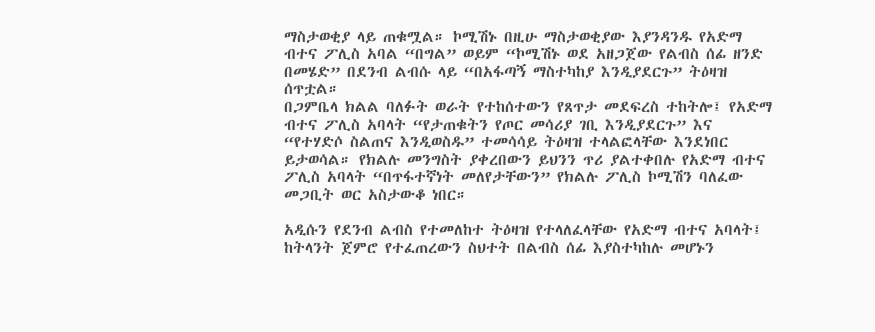ማስታወቂያ ላይ ጠቁሟል። ኮሚሽኑ በዚሁ ማስታወቂያው እያንዳንዱ የአድማ ብተና ፖሊስ አባል “በግል” ወይም “ኮሚሽኑ ወደ አዘጋጀው የልብስ ሰፊ ዘንድ በመሄድ” በደንብ ልብሱ ላይ “በአፋጣኝ ማስተካከያ እንዲያደርጉ” ትዕዛዝ ሰጥቷል።
በጋምቤላ ክልል ባለፉት ወራት የተከሰተውን የጸጥታ መደፍረስ ተከትሎ፤ የአድማ ብተና ፖሊስ አባላት “የታጠቁትን የጦር መሳሪያ ገቢ እንዲያደርጉ” እና “የተሃድሶ ስልጠና እንዲወስዱ” ተመሳሳይ ትዕዛዝ ተላልፎላቸው እንደነበር ይታወሳል። የክልሉ መንግስት ያቀረበውን ይህንን ጥሪ ያልተቀበሉ የአድማ ብተና ፖሊስ አባላት “በጥፋተኛነት መለየታቸውን” የክልሉ ፖሊስ ኮሚሽን ባለፈው መጋቢት ወር አስታውቆ ነበር።

አዲሱን የደንብ ልብስ የተመለከተ ትዕዛዝ የተላለፈላቸው የአድማ ብተና አባላት፤ ከትላንት ጀምሮ የተፈጠረውን ስህተት በልብስ ሰፊ እያስተካከሉ መሆኑን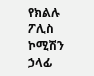የክልሉ ፖሊስ ኮሚሽን ኃላፊ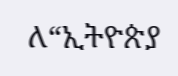ለ“ኢትዮጵያ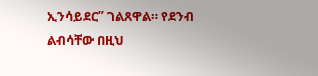ኢንሳይደር” ገልጸዋል። የደንብ ልብሳቸው በዚህ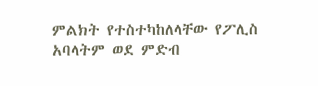ምልክት የተስተካከለላቸው የፖሊስ አባላትም ወደ ምድብ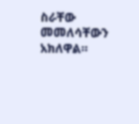ስራቸው መመለሳቸውን አክለዋል።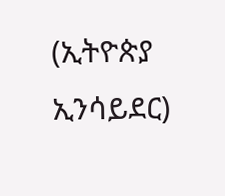(ኢትዮጵያ ኢንሳይደር)